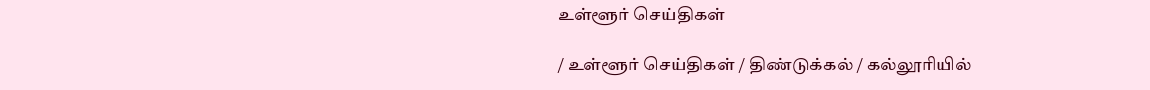உள்ளூர் செய்திகள்

/ உள்ளூர் செய்திகள் / திண்டுக்கல் / கல்லூரியில்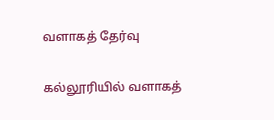வளாகத் தேர்வு

கல்லூரியில் வளாகத்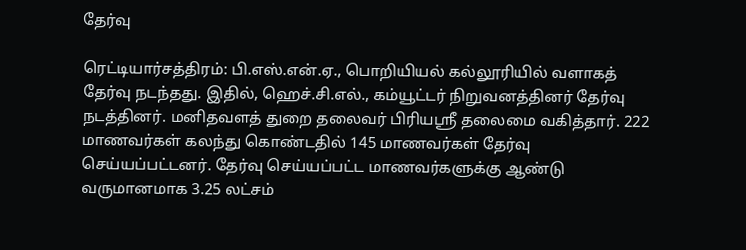தேர்வு

ரெட்டியார்சத்திரம்: பி.எஸ்.என்.ஏ., பொறியியல் கல்லூரியில் வளாகத் தேர்வு நடந்தது. இதில், ஹெச்.சி.எல்., கம்யூட்டர் நிறுவனத்தினர் தேர்வு நடத்தினர். மனிதவளத் துறை தலைவர் பிரியஸ்ரீ தலைமை வகித்தார். 222 மாணவர்கள் கலந்து கொண்டதில் 145 மாணவர்கள் தேர்வு செய்யப்பட்டனர். தேர்வு செய்யப்பட்ட மாணவர்களுக்கு ஆண்டு வருமானமாக 3.25 லட்சம்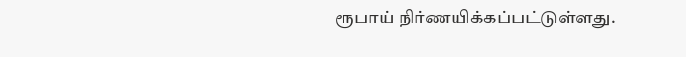ரூபாய் நிர்ணயிக்கப்பட்டுள்ளது.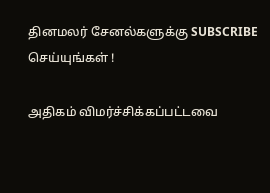தினமலர் சேனல்களுக்கு SUBSCRIBE செய்யுங்கள் !

அதிகம் விமர்ச்சிக்கப்பட்டவை